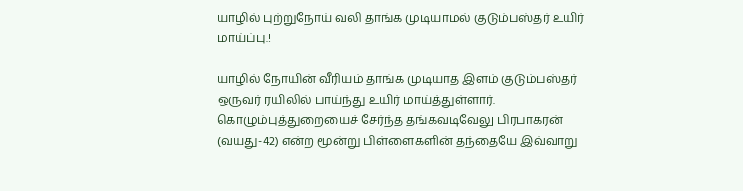யாழில் புற்றுநோய் வலி தாங்க முடியாமல் குடும்பஸ்தர் உயிர் மாய்ப்பு.!

யாழில் நோயின் வீரியம் தாங்க முடியாத இளம் குடும்பஸ்தர் ஒருவர் ரயிலில் பாய்ந்து உயிர் மாய்த்துள்ளார். கொழும்புத்துறையைச் சேர்ந்த தங்கவடிவேலு பிரபாகரன் (வயது-42) என்ற மூன்று பிள்ளைகளின் தந்தையே இவ்வாறு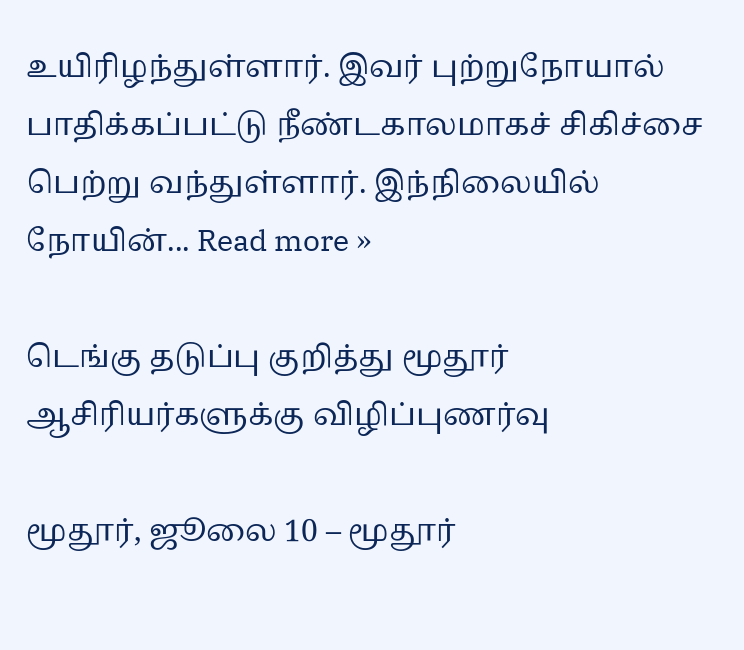உயிரிழந்துள்ளார். இவர் புற்றுநோயால் பாதிக்கப்பட்டு நீண்டகாலமாகச் சிகிச்சை பெற்று வந்துள்ளார். இந்நிலையில் நோயின்... Read more »

டெங்கு தடுப்பு குறித்து மூதூர் ஆசிரியர்களுக்கு விழிப்புணர்வு

மூதூர், ஜூலை 10 – மூதூர்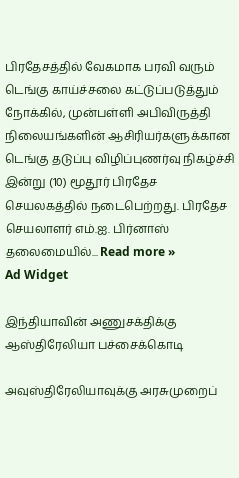பிரதேசத்தில் வேகமாக பரவி வரும் டெங்கு காய்ச்சலை கட்டுப்படுத்தும் நோக்கில், முன்பள்ளி அபிவிருத்தி நிலையங்களின் ஆசிரியர்களுக்கான டெங்கு தடுப்பு விழிப்புணர்வு நிகழ்ச்சி இன்று (10) மூதூர் பிரதேச செயலகத்தில் நடைபெற்றது. பிரதேச செயலாளர் எம்.ஐ. பிர்னாஸ் தலைமையில்... Read more »
Ad Widget

இந்தியாவின் அணுசக்திக்கு ஆஸ்திரேலியா பச்சைக்கொடி

அவுஸ்திரேலியாவுக்கு அரசுமுறைப்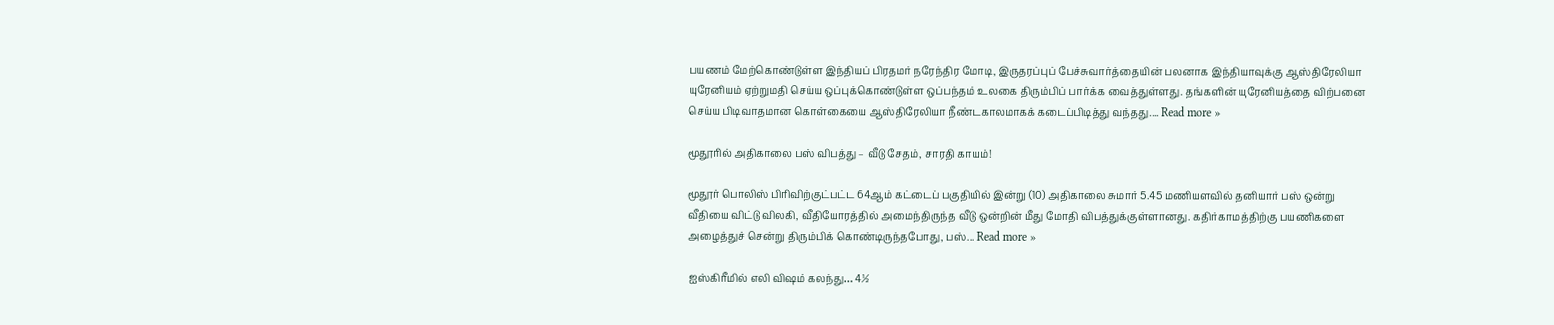பயணம் மேற்கொண்டுள்ள இந்தியப் பிரதமர் நரேந்திர மோடி, இருதரப்புப் பேச்சுவார்த்தையின் பலனாக இந்தியாவுக்கு ஆஸ்திரேலியா யுரேனியம் ஏற்றுமதி செய்ய ஒப்புக்கொண்டுள்ள ஒப்பந்தம் உலகை திரும்பிப் பார்க்க வைத்துள்ளது. தங்களின் யுரேனியத்தை விற்பனை செய்ய பிடிவாதமான கொள்கையை ஆஸ்திரேலியா நீண்டகாலமாகக் கடைப்பிடித்து வந்தது.... Read more »

மூதூரில் அதிகாலை பஸ் விபத்து – வீடு சேதம், சாரதி காயம்!

மூதூர் பொலிஸ் பிரிவிற்குட்பட்ட 64ஆம் கட்டைப் பகுதியில் இன்று (10) அதிகாலை சுமார் 5.45 மணியளவில் தனியார் பஸ் ஒன்று வீதியை விட்டு விலகி, வீதியோரத்தில் அமைந்திருந்த வீடு ஒன்றின் மீது மோதி விபத்துக்குள்ளானது. கதிர்காமத்திற்கு பயணிகளை அழைத்துச் சென்று திரும்பிக் கொண்டிருந்தபோது, பஸ்... Read more »

ஐஸ்கிரீமில் எலி விஷம் கலந்து… 4½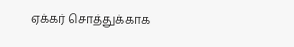ஏக்கர் சொத்துக்காக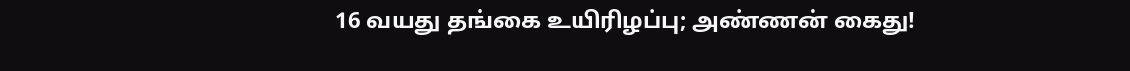16 வயது தங்கை உயிரிழப்பு; அண்ணன் கைது!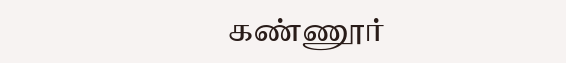கண்ணூர்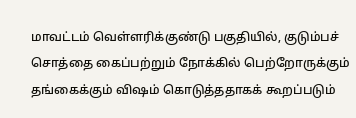மாவட்டம் வெள்ளரிக்குண்டு பகுதியில், குடும்பச் சொத்தை கைப்பற்றும் நோக்கில் பெற்றோருக்கும் தங்கைக்கும் விஷம் கொடுத்ததாகக் கூறப்படும்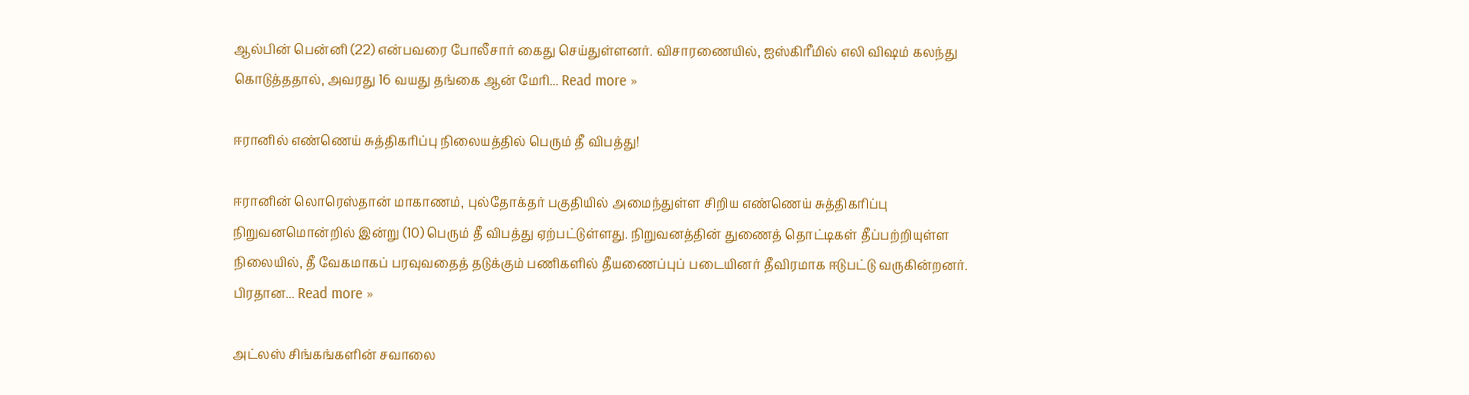ஆல்பின் பென்னி (22) என்பவரை போலீசார் கைது செய்துள்ளனர். விசாரணையில், ஐஸ்கிரீமில் எலி விஷம் கலந்து கொடுத்ததால், அவரது 16 வயது தங்கை ஆன் மேரி... Read more »

ஈரானில் எண்ணெய் சுத்திகரிப்பு நிலையத்தில் பெரும் தீ விபத்து!

ஈரானின் லொரெஸ்தான் மாகாணம், புல்தோக்தர் பகுதியில் அமைந்துள்ள சிறிய எண்ணெய் சுத்திகரிப்பு நிறுவனமொன்றில் இன்று (10) பெரும் தீ விபத்து ஏற்பட்டுள்ளது. நிறுவனத்தின் துணைத் தொட்டிகள் தீப்பற்றியுள்ள நிலையில், தீ வேகமாகப் பரவுவதைத் தடுக்கும் பணிகளில் தீயணைப்புப் படையினர் தீவிரமாக ஈடுபட்டு வருகின்றனர். பிரதான... Read more »

அட்லஸ் சிங்கங்களின் சவாலை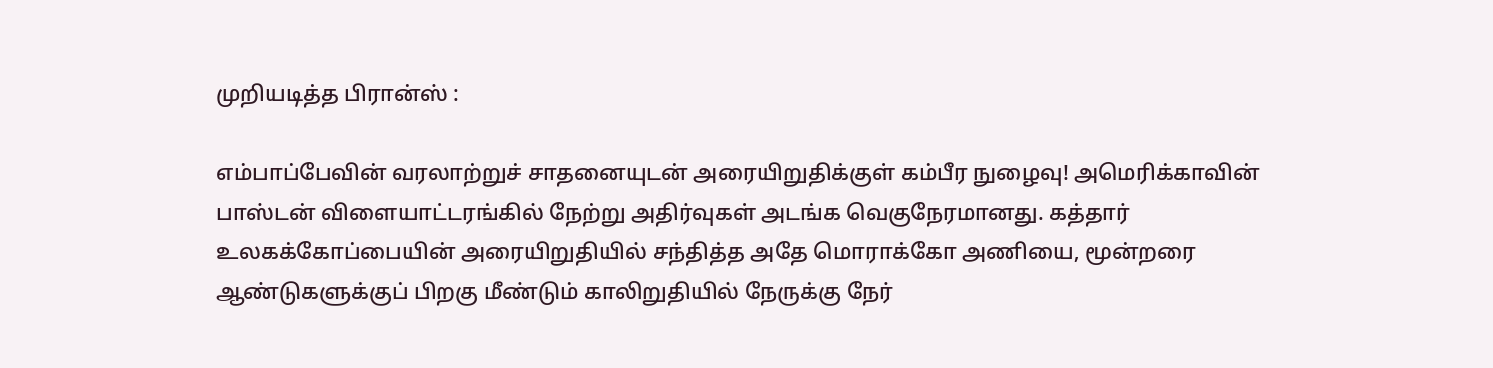முறியடித்த பிரான்ஸ் :

எம்பாப்பேவின் வரலாற்றுச் சாதனையுடன் அரையிறுதிக்குள் கம்பீர நுழைவு! அமெரிக்காவின் பாஸ்டன் விளையாட்டரங்கில் நேற்று அதிர்வுகள் அடங்க வெகுநேரமானது. கத்தார் உலகக்கோப்பையின் அரையிறுதியில் சந்தித்த அதே மொராக்கோ அணியை, மூன்றரை ஆண்டுகளுக்குப் பிறகு மீண்டும் காலிறுதியில் நேருக்கு நேர்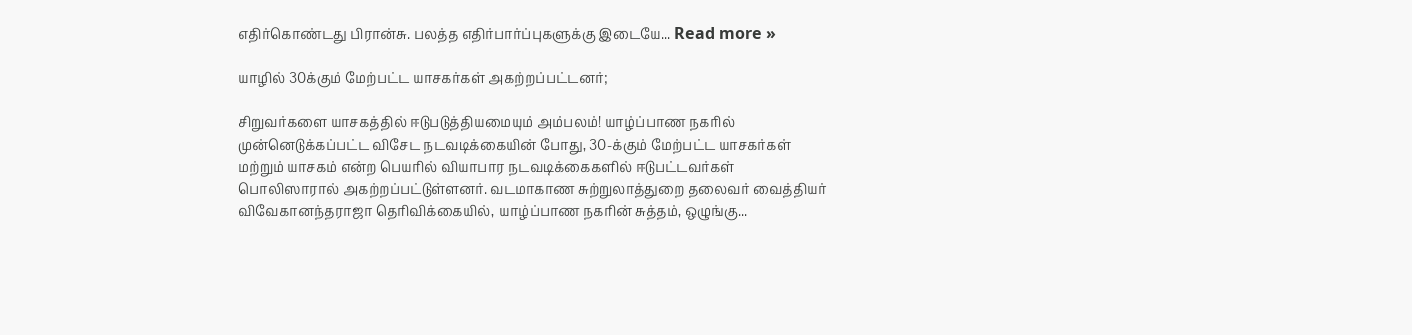எதிர்கொண்டது பிரான்சு. பலத்த எதிர்பார்ப்புகளுக்கு இடையே... Read more »

யாழில் 30க்கும் மேற்பட்ட யாசகர்கள் அகற்றப்பட்டனர்;

சிறுவர்களை யாசகத்தில் ஈடுபடுத்தியமையும் அம்பலம்! யாழ்ப்பாண நகரில் முன்னெடுக்கப்பட்ட விசேட நடவடிக்கையின் போது, 30-க்கும் மேற்பட்ட யாசகர்கள் மற்றும் யாசகம் என்ற பெயரில் வியாபார நடவடிக்கைகளில் ஈடுபட்டவர்கள் பொலிஸாரால் அகற்றப்பட்டுள்ளனர். வடமாகாண சுற்றுலாத்துறை தலைவர் வைத்தியர் விவேகானந்தராஜா தெரிவிக்கையில், யாழ்ப்பாண நகரின் சுத்தம், ஒழுங்கு...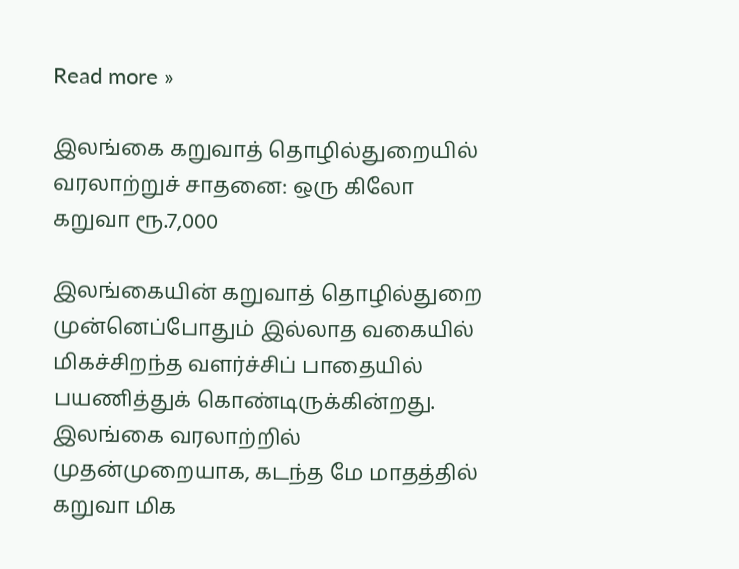Read more »

இலங்கை கறுவாத் தொழில்துறையில் வரலாற்றுச் சாதனை: ஒரு கிலோ கறுவா ரூ.7,000

இலங்கையின் கறுவாத் தொழில்துறை முன்னெப்போதும் இல்லாத வகையில் மிகச்சிறந்த வளர்ச்சிப் பாதையில் பயணித்துக் கொண்டிருக்கின்றது. இலங்கை வரலாற்றில் முதன்முறையாக, கடந்த மே மாதத்தில் கறுவா மிக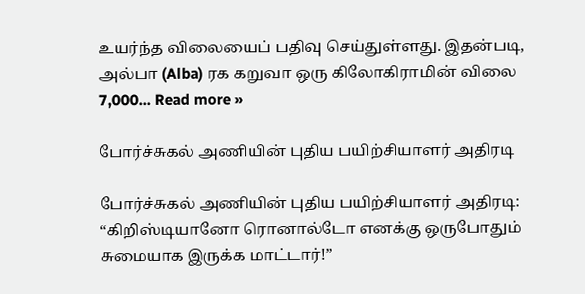உயர்ந்த விலையைப் பதிவு செய்துள்ளது. இதன்படி, அல்பா (Alba) ரக கறுவா ஒரு கிலோகிராமின் விலை 7,000... Read more »

போர்ச்சுகல் அணியின் புதிய பயிற்சியாளர் அதிரடி

போர்ச்சுகல் அணியின் புதிய பயிற்சியாளர் அதிரடி: “கிறிஸ்டியானோ ரொனால்டோ எனக்கு ஒருபோதும் சுமையாக இருக்க மாட்டார்!”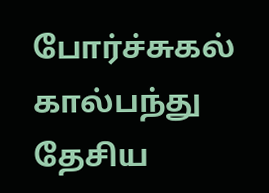போர்ச்சுகல் கால்பந்து தேசிய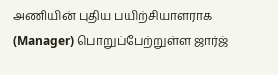அணியின் புதிய பயிற்சியாளராக (Manager) பொறுப்பேற்றுள்ள ஜார்ஜ்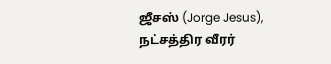ஜீசஸ் (Jorge Jesus), நட்சத்திர வீரர்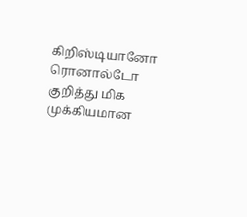கிறிஸ்டியானோ ரொனால்டோ குறித்து மிக முக்கியமான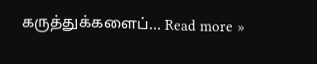கருத்துக்களைப்... Read more »